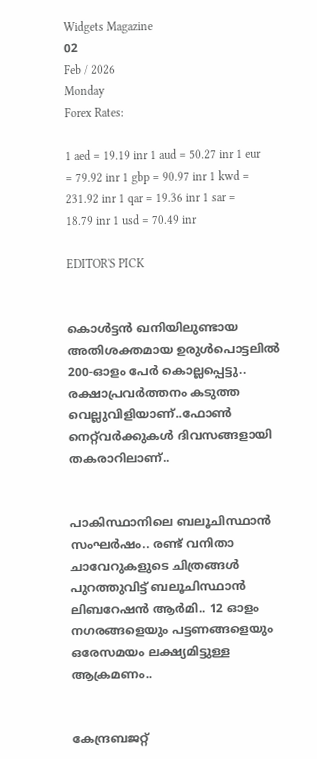Widgets Magazine
02
Feb / 2026
Monday
Forex Rates:

1 aed = 19.19 inr 1 aud = 50.27 inr 1 eur = 79.92 inr 1 gbp = 90.97 inr 1 kwd = 231.92 inr 1 qar = 19.36 inr 1 sar = 18.79 inr 1 usd = 70.49 inr

EDITOR'S PICK


കൊൾട്ടൻ ഖനിയിലുണ്ടായ അതിശക്തമായ ഉരുൾപൊട്ടലിൽ 200-ഓളം പേർ കൊല്ലപ്പെട്ടു.. രക്ഷാപ്രവർത്തനം കടുത്ത വെല്ലുവിളിയാണ്..ഫോൺ നെറ്റ്‌വർക്കുകൾ ദിവസങ്ങളായി തകരാറിലാണ്..


പാകിസ്ഥാനിലെ ബലൂചിസ്ഥാൻ സംഘർഷം.. രണ്ട് വനിതാ ചാവേറുകളുടെ ചിത്രങ്ങൾ പുറത്തുവിട്ട് ബലൂചിസ്ഥാൻ ലിബറേഷൻ ആർമി.. 12 ഓളം നഗരങ്ങളെയും പട്ടണങ്ങളെയും ഒരേസമയം ലക്ഷ്യമിട്ടുള്ള ആക്രമണം..


കേന്ദ്രബജറ്റ്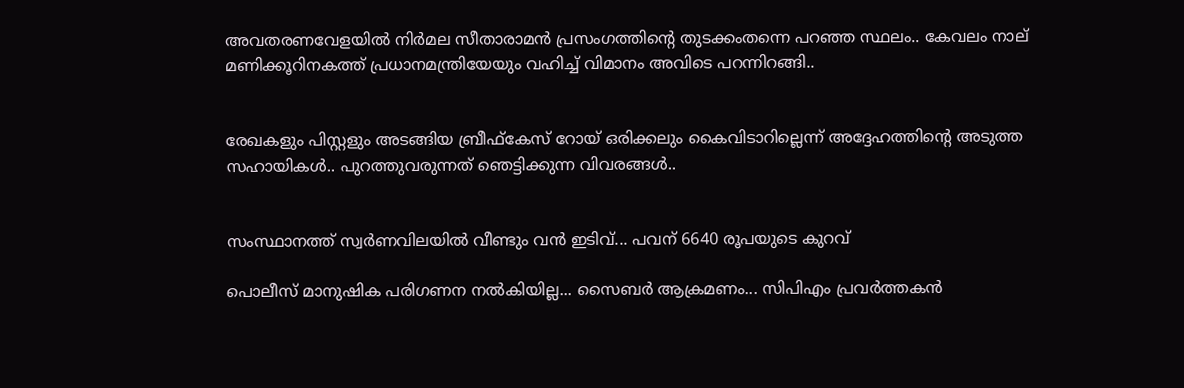അവതരണവേളയിൽ നിർമല സീതാരാമൻ പ്രസംഗത്തിന്റെ തുടക്കംതന്നെ പറഞ്ഞ സ്ഥലം.. കേവലം നാല് മണിക്കൂറിനകത്ത് പ്രധാനമന്ത്രിയേയും വഹിച്ച് വിമാനം അവിടെ പറന്നിറങ്ങി..


രേഖകളും പിസ്റ്റളും അടങ്ങിയ ബ്രീഫ്കേസ് റോയ് ഒരിക്കലും കൈവിടാറില്ലെന്ന് അദ്ദേഹത്തിന്റെ അടുത്ത സഹായികള്‍.. പുറത്തുവരുന്നത് ഞെട്ടിക്കുന്ന വിവരങ്ങള്‍..


സംസ്ഥാനത്ത് സ്വർണവിലയിൽ വീണ്ടും വൻ ഇടിവ്... പവന് 6640 രൂപയുടെ കുറവ്

പൊലീസ് മാനുഷിക പരിഗണന നല്‍കിയില്ല... സൈബര്‍ ആക്രമണം... സിപിഎം പ്രവര്‍ത്തകന്‍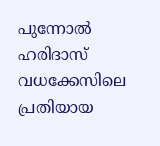പുന്നോല്‍ ഹരിദാസ് വധക്കേസിലെ പ്രതിയായ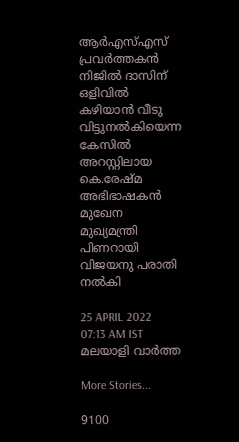ആര്‍എസ്എസ് പ്രവര്‍ത്തകന്‍ നിജില്‍ ദാസിന് ഒളിവില്‍ കഴിയാന്‍ വീടു വിട്ടുനല്‍കിയെന്ന കേസില്‍ അറസ്റ്റിലായ കെ.രേഷ്മ അഭിഭാഷകന്‍ മുഖേന മുഖ്യമന്ത്രി പിണറായി വിജയനു പരാതി നല്‍കി

25 APRIL 2022 07:13 AM IST
മലയാളി വാര്‍ത്ത

More Stories...

9100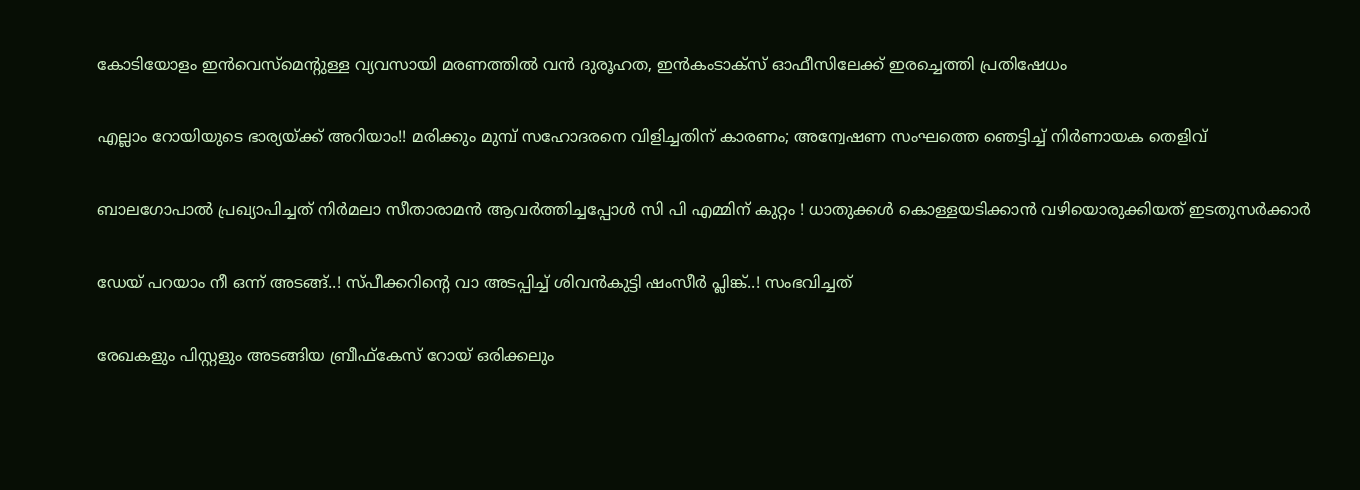കോടിയോളം ഇൻവെസ്മെന്റുള്ള വ്യവസായി മരണത്തിൽ വൻ ദുരൂഹത, ഇൻകംടാക്സ് ഓഫീസിലേക്ക് ഇരച്ചെത്തി പ്രതിഷേധം

എല്ലാം റോയിയുടെ ഭാര്യയ്ക്ക് അറിയാം!! മരിക്കും മുമ്പ് സഹോദരനെ വിളിച്ചതിന് കാരണം; അന്വേഷണ സംഘത്തെ ഞെട്ടിച്ച് നിർണായക തെളിവ്

ബാലഗോപാൽ പ്രഖ്യാപിച്ചത് നിർമലാ സീതാരാമൻ ആവർത്തിച്ചപ്പോൾ സി പി എമ്മിന് കുറ്റം ! ധാതുക്കൾ കൊള്ളയടിക്കാൻ വഴിയൊരുക്കിയത് ഇടതുസർക്കാർ

ഡേയ് പറയാം നീ ഒന്ന് അടങ്ങ്..! സ്‌പീക്കറിന്റെ വാ അടപ്പിച്ച് ശിവൻകുട്ടി ഷംസീർ പ്ലിങ്ക്..! സംഭവിച്ചത്

രേഖകളും പിസ്റ്റളും അടങ്ങിയ ബ്രീഫ്കേസ് റോയ് ഒരിക്കലും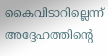കൈവിടാറില്ലെന്ന് അദ്ദേഹത്തിന്റെ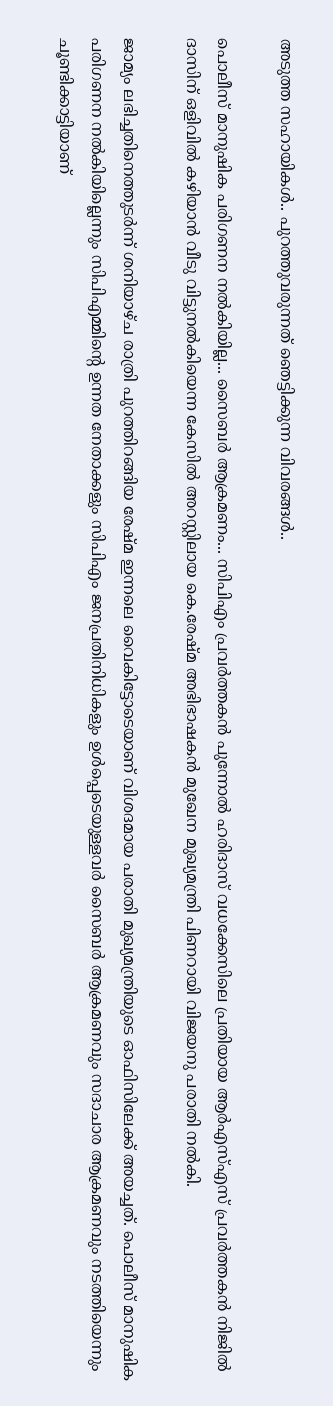അടുത്ത സഹായികള്‍.. പുറത്തുവരുന്നത് ഞെട്ടിക്കുന്ന വിവരങ്ങള്‍..

പൊലീസ് മാനുഷിക പരിഗണന നല്‍കിയില്ല... സൈബര്‍ ആക്രമണം... സിപിഎം പ്രവര്‍ത്തകന്‍ പുന്നോല്‍ ഹരിദാസ് വധക്കേസിലെ പ്രതിയായ ആര്‍എസ്എസ് പ്രവര്‍ത്തകന്‍ നിജില്‍ ദാസിന് ഒളിവില്‍ കഴിയാന്‍ വീടു വിട്ടുനല്‍കിയെന്ന കേസില്‍ അറസ്റ്റിലായ കെ.രേഷ്മ അഭിഭാഷകന്‍ മുഖേന മുഖ്യമന്ത്രി പിണറായി വിജയനു പരാതി നല്‍കി.

ജാമ്യം ലഭിച്ചതിനെത്തുടര്‍ന്ന് ശനിയാഴ്ച രാത്രി പുറത്തിറങ്ങിയ രേഷ്മ ഇന്നലെ വൈകിട്ടോടെയാണ് വിശദമായ പരാതി മുഖ്യമന്ത്രിയുടെ ഓഫിസിലേക്ക് അയച്ചത്. പൊലീസ് മാനുഷിക പരിഗണന നല്‍കിയില്ലെന്നും സിപിഎമ്മിന്റെ ഉന്നത നേതാക്കളും സിപിഎം ജനപ്രതിനിധികളും ഉള്‍പ്പെടെയുള്ളവര്‍ സൈബര്‍ ആക്രമണവും സദാചാര ആക്രമണവും നടത്തിയെന്നും ചൂണ്ടിക്കാട്ടിയാണ്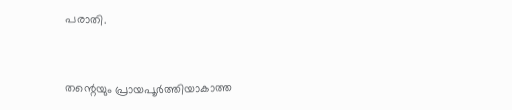പരാതി.



തന്റെയും പ്രായപൂര്‍ത്തിയാകാത്ത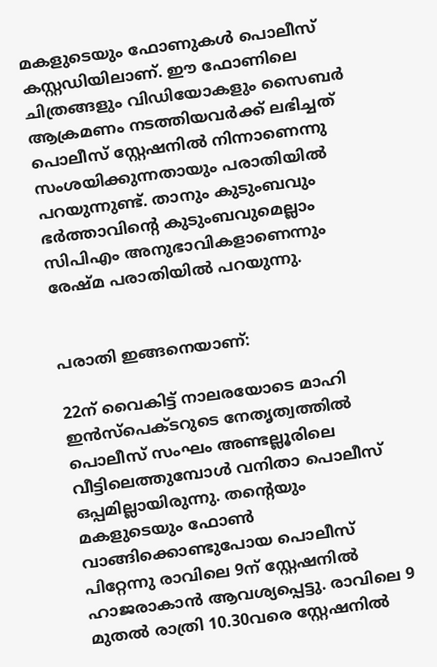മകളുടെയും ഫോണുകള്‍ പൊലീസ് കസ്റ്റഡിയിലാണ്. ഈ ഫോണിലെ ചിത്രങ്ങളും വിഡിയോകളും സൈബര്‍ ആക്രമണം നടത്തിയവര്‍ക്ക് ലഭിച്ചത് പൊലീസ് സ്റ്റേഷനില്‍ നിന്നാണെന്നു സംശയിക്കുന്നതായും പരാതിയില്‍ പറയുന്നുണ്ട്. താനും കുടുംബവും ഭര്‍ത്താവിന്റെ കുടുംബവുമെല്ലാം സിപിഎം അനുഭാവികളാണെന്നും രേഷ്മ പരാതിയില്‍ പറയുന്നു.


പരാതി ഇങ്ങനെയാണ്:

22ന് വൈകിട്ട് നാലരയോടെ മാഹി ഇന്‍സ്പെക്ടറുടെ നേതൃത്വത്തില്‍ പൊലീസ് സംഘം അണ്ടല്ലൂരിലെ വീട്ടിലെത്തുമ്പോള്‍ വനിതാ പൊലീസ് ഒപ്പമില്ലായിരുന്നു. തന്റെയും മകളുടെയും ഫോണ്‍ വാങ്ങിക്കൊണ്ടുപോയ പൊലീസ് പിറ്റേന്നു രാവിലെ 9ന് സ്റ്റേഷനില്‍ ഹാജരാകാന്‍ ആവശ്യപ്പെട്ടു. രാവിലെ 9 മുതല്‍ രാത്രി 10.30വരെ സ്റ്റേഷനില്‍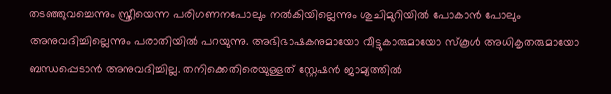തടഞ്ഞുവച്ചെന്നും സ്ത്രീയെന്ന പരിഗണനപോലും നല്‍കിയില്ലെന്നും ശുചിമുറിയില്‍ പോകാന്‍ പോലും അനുവദിച്ചില്ലെന്നും പരാതിയില്‍ പറയുന്നു. അഭിഭാഷകനുമായോ വീട്ടുകാരുമായോ സ്‌കൂള്‍ അധികൃതരുമായോ ബന്ധപ്പെടാന്‍ അനുവദിച്ചില്ല. തനിക്കെതിരെയുള്ളത് സ്റ്റേഷന്‍ ജാമ്യത്തില്‍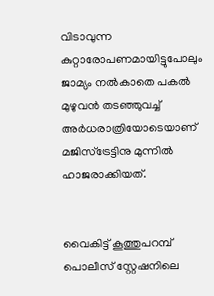വിടാവുന്ന കുറ്റാരോപണമായിട്ടുപോലും ജാമ്യം നല്‍കാതെ പകല്‍ മുഴുവന്‍ തടഞ്ഞുവച്ച് അര്‍ധരാത്രിയോടെയാണ് മജിസ്ട്രേട്ടിനു മുന്നില്‍ ഹാജരാക്കിയത്.


വൈകിട്ട് കൂത്തുപറമ്പ് പൊലീസ് സ്റ്റേഷനിലെ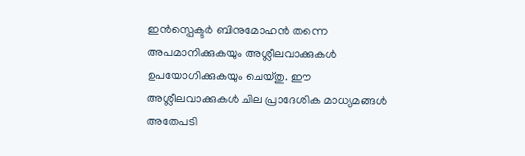ഇന്‍സ്പെക്ടര്‍ ബിനുമോഹന്‍ തന്നെ അപമാനിക്കുകയും അശ്ലീലവാക്കുകള്‍ ഉപയോഗിക്കുകയും ചെയ്തു. ഈ അശ്ലീലവാക്കുകള്‍ ചില പ്രാദേശിക മാധ്യമങ്ങള്‍ അതേപടി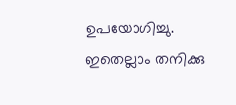ഉപയോഗിച്ചു. ഇതെല്ലാം തനിക്കു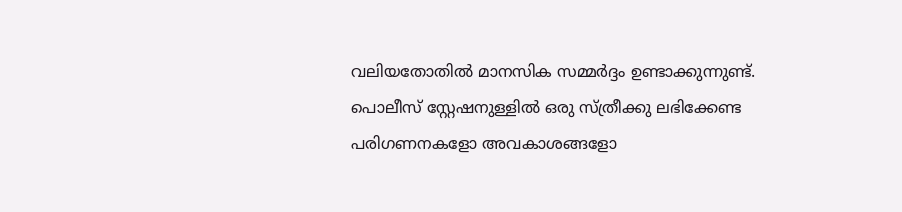വലിയതോതില്‍ മാനസിക സമ്മര്‍ദ്ദം ഉണ്ടാക്കുന്നുണ്ട്. പൊലീസ് സ്റ്റേഷനുള്ളില്‍ ഒരു സ്ത്രീക്കു ലഭിക്കേണ്ട പരിഗണനകളോ അവകാശങ്ങളോ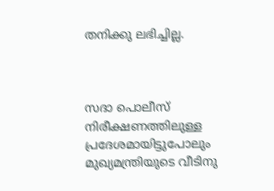തനിക്കു ലഭിച്ചില്ല.



സദാ പൊലീസ് നിരീക്ഷണത്തിലുള്ള പ്രദേശമായിട്ടുപോലും മുഖ്യമന്ത്രിയുടെ വീടിനു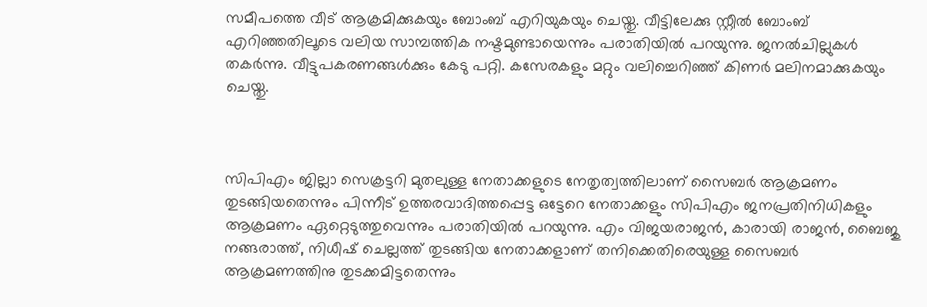സമീപത്തെ വീട് ആക്രമിക്കുകയും ബോംബ് എറിയുകയും ചെയ്തു. വീട്ടിലേക്കു സ്റ്റീല്‍ ബോംബ് എറിഞ്ഞതിലൂടെ വലിയ സാമ്പത്തിക നഷ്ടമുണ്ടായെന്നും പരാതിയില്‍ പറയുന്നു. ജനല്‍ചില്ലുകള്‍ തകര്‍ന്നു. വീട്ടുപകരണങ്ങള്‍ക്കും കേടു പറ്റി. കസേരകളും മറ്റും വലിച്ചെറിഞ്ഞ് കിണര്‍ മലിനമാക്കുകയും ചെയ്തു.



സിപിഎം ജില്ലാ സെക്രട്ടറി മുതലുള്ള നേതാക്കളുടെ നേതൃത്വത്തിലാണ് സൈബര്‍ ആക്രമണം തുടങ്ങിയതെന്നും പിന്നീട് ഉത്തരവാദിത്തപ്പെട്ട ഒട്ടേറെ നേതാക്കളും സിപിഎം ജനപ്രതിനിധികളും ആക്രമണം ഏറ്റെടുത്തുവെന്നും പരാതിയില്‍ പറയുന്നു. എം വിജയരാജന്‍, കാരായി രാജന്‍, ബൈജു നങ്ങരാത്ത്, നിധീഷ് ചെല്ലത്ത് തുടങ്ങിയ നേതാക്കളാണ് തനിക്കെതിരെയുള്ള സൈബര്‍ ആക്രമണത്തിനു തുടക്കമിട്ടതെന്നും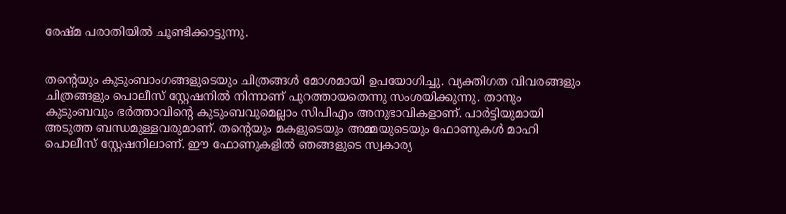രേഷ്മ പരാതിയില്‍ ചൂണ്ടിക്കാട്ടുന്നു.


തന്റെയും കുടുംബാംഗങ്ങളുടെയും ചിത്രങ്ങള്‍ മോശമായി ഉപയോഗിച്ചു. വ്യക്തിഗത വിവരങ്ങളും ചിത്രങ്ങളും പൊലീസ് സ്റ്റേഷനില്‍ നിന്നാണ് പുറത്തായതെന്നു സംശയിക്കുന്നു. താനും കുടുംബവും ഭര്‍ത്താവിന്റെ കുടുംബവുമെല്ലാം സിപിഎം അനുഭാവികളാണ്. പാര്‍ട്ടിയുമായി അടുത്ത ബന്ധമുള്ളവരുമാണ്. തന്റെയും മകളുടെയും അമ്മയുടെയും ഫോണുകള്‍ മാഹി പൊലീസ് സ്റ്റേഷനിലാണ്. ഈ ഫോണുകളില്‍ ഞങ്ങളുടെ സ്വകാര്യ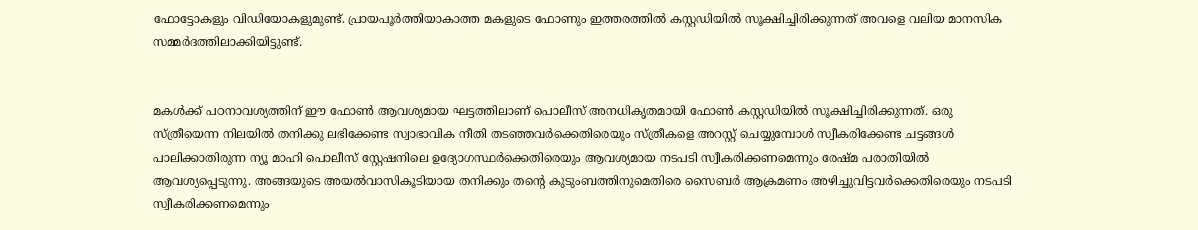ഫോട്ടോകളും വിഡിയോകളുമുണ്ട്. പ്രായപൂര്‍ത്തിയാകാത്ത മകളുടെ ഫോണും ഇത്തരത്തില്‍ കസ്റ്റഡിയില്‍ സൂക്ഷിച്ചിരിക്കുന്നത് അവളെ വലിയ മാനസിക സമ്മര്‍ദത്തിലാക്കിയിട്ടുണ്ട്.


മകള്‍ക്ക് പഠനാവശ്യത്തിന് ഈ ഫോണ്‍ ആവശ്യമായ ഘട്ടത്തിലാണ് പൊലീസ് അനധികൃതമായി ഫോണ്‍ കസ്റ്റഡിയില്‍ സൂക്ഷിച്ചിരിക്കുന്നത്. ഒരു സ്ത്രീയെന്ന നിലയില്‍ തനിക്കു ലഭിക്കേണ്ട സ്വാഭാവിക നീതി തടഞ്ഞവര്‍ക്കെതിരെയും സ്ത്രീകളെ അറസ്റ്റ് ചെയ്യുമ്പോള്‍ സ്വീകരിക്കേണ്ട ചട്ടങ്ങള്‍ പാലിക്കാതിരുന്ന ന്യൂ മാഹി പൊലീസ് സ്റ്റേഷനിലെ ഉദ്യോഗസ്ഥര്‍ക്കെതിരെയും ആവശ്യമായ നടപടി സ്വീകരിക്കണമെന്നും രേഷ്മ പരാതിയില്‍ ആവശ്യപ്പെടുന്നു. അങ്ങയുടെ അയല്‍വാസികൂടിയായ തനിക്കും തന്റെ കുടുംബത്തിനുമെതിരെ സൈബര്‍ ആക്രമണം അഴിച്ചുവിട്ടവര്‍ക്കെതിരെയും നടപടി സ്വീകരിക്കണമെന്നും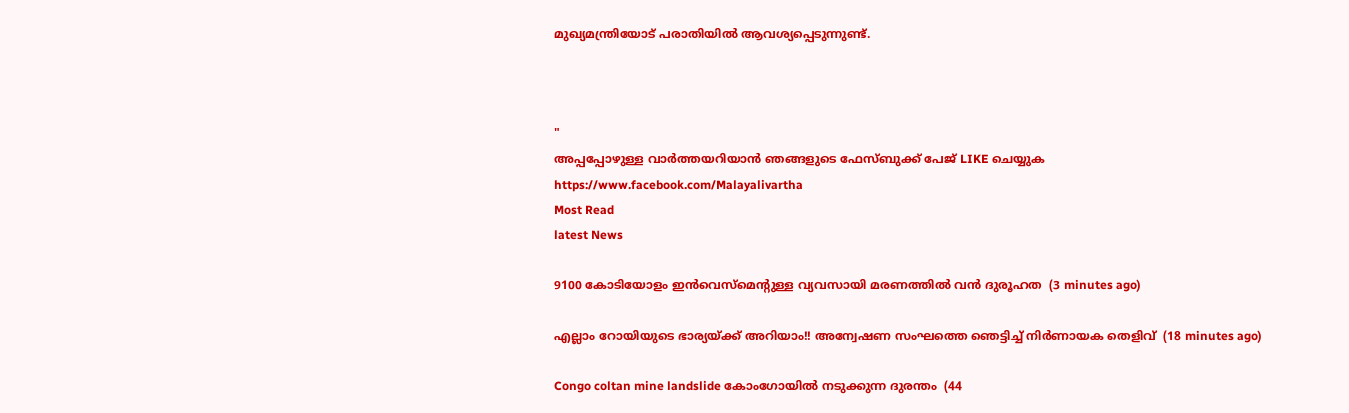മുഖ്യമന്ത്രിയോട് പരാതിയില്‍ ആവശ്യപ്പെടുന്നുണ്ട്.



"
അപ്പപ്പോഴുള്ള വാര്‍ത്തയറിയാന്‍ ഞങ്ങളുടെ ഫേസ്‌ബുക്ക്‌ പേജ് LIKE ചെയ്യുക
https://www.facebook.com/Malayalivartha
Most Read
latest News

9100 കോടിയോളം ഇൻവെസ്മെന്റുള്ള വ്യവസായി മരണത്തിൽ വൻ ദുരൂഹത  (3 minutes ago)

എല്ലാം റോയിയുടെ ഭാര്യയ്ക്ക് അറിയാം!! അന്വേഷണ സംഘത്തെ ഞെട്ടിച്ച് നിർണായക തെളിവ്  (18 minutes ago)

Congo coltan mine landslide കോംഗോയിൽ നടുക്കുന്ന ദുരന്തം  (44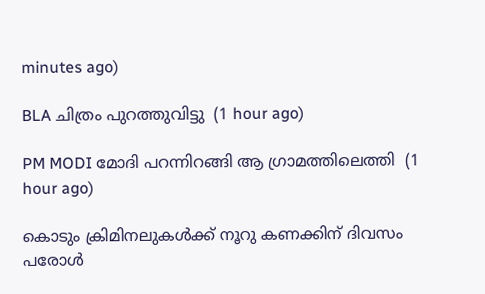minutes ago)

BLA ചിത്രം പുറത്തുവിട്ടു  (1 hour ago)

PM MODI മോദി പറന്നിറങ്ങി ആ ഗ്രാമത്തിലെത്തി  (1 hour ago)

കൊടും ക്രിമിനലുകള്‍ക്ക് നൂറു കണക്കിന് ദിവസം പരോള്‍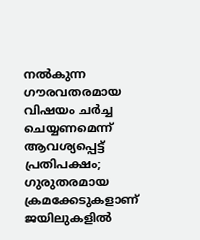നല്‍കുന്ന ഗൗരവതരമായ വിഷയം ചര്‍ച്ച ചെയ്യണമെന്ന് ആവശ്യപ്പെട്ട് പ്രതിപക്ഷം; ഗുരുതരമായ ക്രമക്കേടുകളാണ് ജയിലുകളില്‍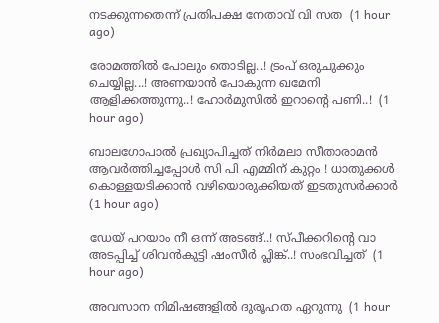നടക്കുന്നതെന്ന് പ്രതിപക്ഷ നേതാവ് വി സത  (1 hour ago)

രോമത്തിൽ പോലും തൊടില്ല..! ട്രംപ് ഒരുചുക്കും ചെയ്യില്ല...! അണയാൻ പോകുന്ന ഖമേനി ആളിക്കത്തുന്നു..! ഹോർമുസിൽ ഇറാന്റെ പണി..!  (1 hour ago)

ബാലഗോപാൽ പ്രഖ്യാപിച്ചത് നിർമലാ സീതാരാമൻ ആവർത്തിച്ചപ്പോൾ സി പി എമ്മിന് കുറ്റം ! ധാതുക്കൾ കൊള്ളയടിക്കാൻ വഴിയൊരുക്കിയത് ഇടതുസർക്കാർ  (1 hour ago)

ഡേയ് പറയാം നീ ഒന്ന് അടങ്ങ്..! സ്‌പീക്കറിന്റെ വാ അടപ്പിച്ച് ശിവൻകുട്ടി ഷംസീർ പ്ലിങ്ക്..! സംഭവിച്ചത്  (1 hour ago)

അവസാന നിമിഷങ്ങളില്‍ ദുരൂഹത ഏറുന്നു  (1 hour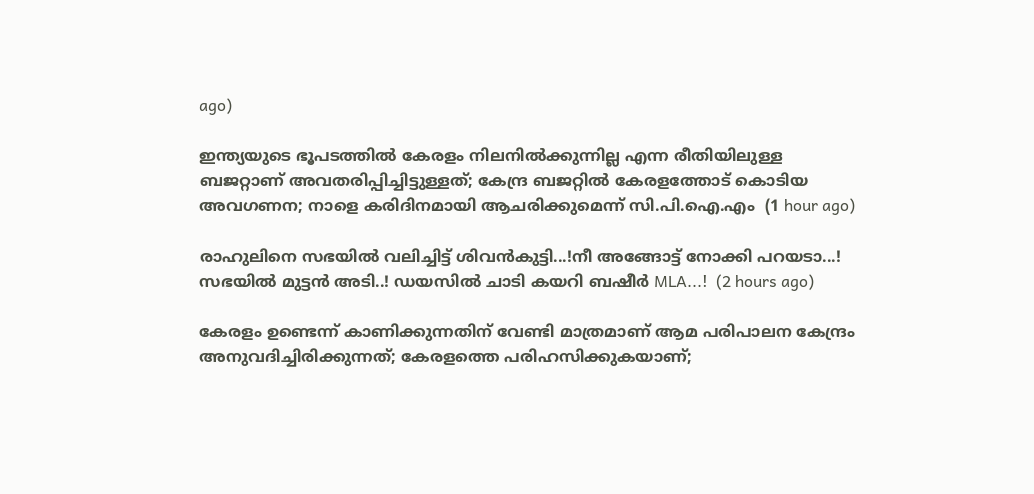ago)

ഇന്ത്യയുടെ ഭൂപടത്തില്‍ കേരളം നിലനില്‍ക്കുന്നില്ല എന്ന രീതിയിലുള്ള ബജറ്റാണ്‌ അവതരിപ്പിച്ചിട്ടുള്ളത്‌; കേന്ദ്ര ബജറ്റില്‍ കേരളത്തോട്‌ കൊടിയ അവഗണന; നാളെ കരിദിനമായി ആചരിക്കുമെന്ന് സി.പി.ഐ.എം  (1 hour ago)

രാഹുലിനെ സഭയിൽ വലിച്ചിട്ട് ശിവൻകുട്ടി...!നീ അങ്ങോട്ട് നോക്കി പറയടാ...! സഭയിൽ മുട്ടൻ അടി..! ഡയസിൽ ചാടി കയറി ബഷീർ MLA...!  (2 hours ago)

കേരളം ഉണ്ടെന്ന് കാണിക്കുന്നതിന് വേണ്ടി മാത്രമാണ് ആമ പരിപാലന കേന്ദ്രം അനുവദിച്ചിരിക്കുന്നത്; കേരളത്തെ പരിഹസിക്കുകയാണ്;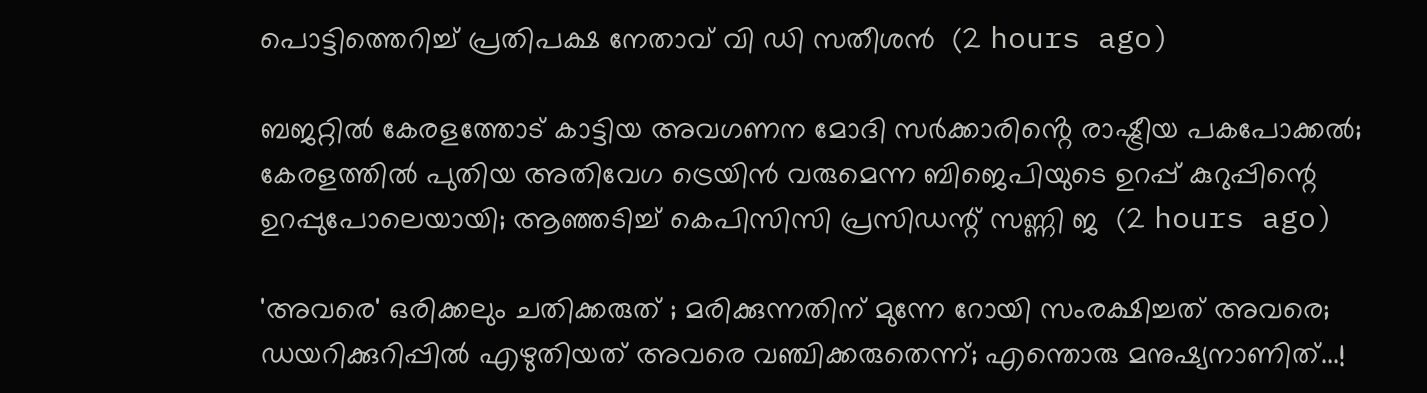പൊട്ടിത്തെറിച്ച് പ്രതിപക്ഷ നേതാവ് വി ഡി സതീശൻ  (2 hours ago)

ബജറ്റിൽ കേരളത്തോട് കാട്ടിയ അവഗണന മോദി സർക്കാരിൻ്റെ രാഷ്ട്രീയ പകപോക്കൽ; കേരളത്തില്‍ പുതിയ അതിവേഗ ട്രെയിന്‍ വരുമെന്ന ബിജെപിയുടെ ഉറപ്പ് കുറുപ്പിന്റെ ഉറപ്പുപോലെയായി; ആഞ്ഞടിച്ച് കെപിസിസി പ്രസിഡന്റ് സണ്ണി ജ  (2 hours ago)

'അവരെ' ഒരിക്കലും ചതിക്കരുത് ; മരിക്കുന്നതിന് മുന്നേ റോയി സംരക്ഷിച്ചത് അവരെ; ഡയറിക്കുറിപ്പിൽ എഴുതിയത് അവരെ വഞ്ചിക്കരുതെന്ന്; എന്തൊരു മനുഷ്യനാണിത്...!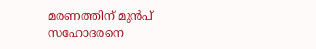മരണത്തിന് മുൻപ് സഹോദരനെ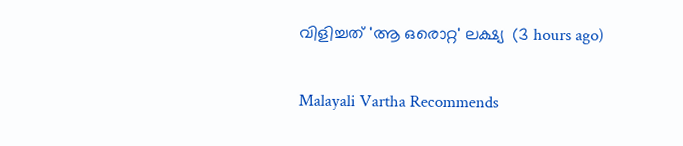വിളിച്ചത് 'ആ ഒരൊറ്റ' ലക്ഷ്യ  (3 hours ago)

Malayali Vartha Recommends